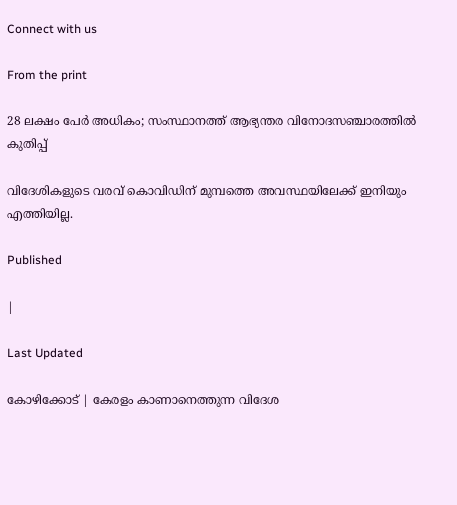Connect with us

From the print

28 ലക്ഷം പേര്‍ അധികം; സംസ്ഥാനത്ത് ആഭ്യന്തര വിനോദസഞ്ചാരത്തില്‍ കുതിപ്പ്

വിദേശികളുടെ വരവ് കൊവിഡിന് മുമ്പത്തെ അവസ്ഥയിലേക്ക് ഇനിയും എത്തിയില്ല.

Published

|

Last Updated

കോഴിക്കോട് | കേരളം കാണാനെത്തുന്ന വിദേശ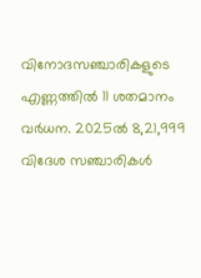വിനോദസഞ്ചാരികളുടെ എണ്ണത്തില്‍ 11 ശതമാനം വര്‍ധന. 2025ല്‍ 8,21,999 വിദേശ സഞ്ചാരികള്‍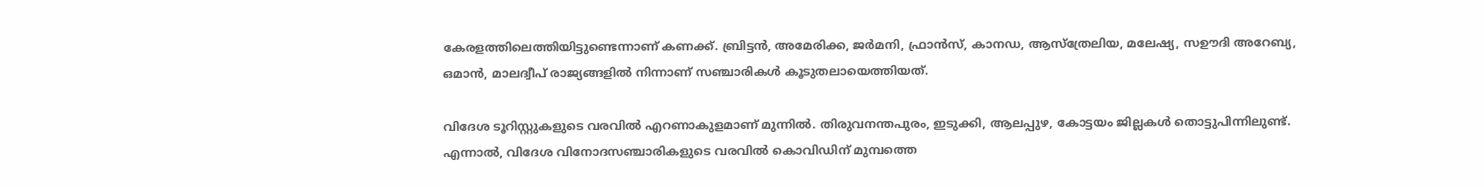കേരളത്തിലെത്തിയിട്ടുണ്ടെന്നാണ് കണക്ക്. ബ്രിട്ടന്‍, അമേരിക്ക, ജര്‍മനി, ഫ്രാന്‍സ്, കാനഡ, ആസ്‌ത്രേലിയ, മലേഷ്യ, സഊദി അറേബ്യ, ഒമാന്‍, മാലദ്വീപ് രാജ്യങ്ങളില്‍ നിന്നാണ് സഞ്ചാരികള്‍ കൂടുതലായെത്തിയത്.

വിദേശ ടൂറിസ്റ്റുകളുടെ വരവില്‍ എറണാകുളമാണ് മുന്നില്‍. തിരുവനന്തപുരം, ഇടുക്കി, ആലപ്പുഴ, കോട്ടയം ജില്ലകള്‍ തൊട്ടുപിന്നിലുണ്ട്. എന്നാല്‍, വിദേശ വിനോദസഞ്ചാരികളുടെ വരവില്‍ കൊവിഡിന് മുമ്പത്തെ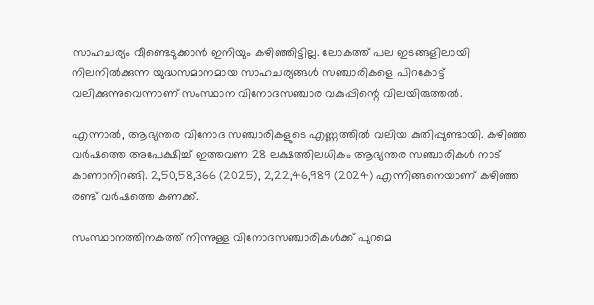സാഹചര്യം വീണ്ടെടുക്കാന്‍ ഇനിയും കഴിഞ്ഞിട്ടില്ല. ലോകത്ത് പല ഇടങ്ങളിലായി നിലനില്‍ക്കുന്ന യുദ്ധസമാനമായ സാഹചര്യങ്ങള്‍ സഞ്ചാരികളെ പിറകോട്ട് വലിക്കുന്നുവെന്നാണ് സംസ്ഥാന വിനോദസഞ്ചാര വകുപ്പിന്റെ വിലയിരുത്തല്‍.

എന്നാല്‍, ആഭ്യന്തര വിനോദ സഞ്ചാരികളുടെ എണ്ണത്തില്‍ വലിയ കുതിപ്പുണ്ടായി. കഴിഞ്ഞ വര്‍ഷത്തെ അപേക്ഷിച്ച് ഇത്തവണ 28 ലക്ഷത്തിലധികം ആഭ്യന്തര സഞ്ചാരികള്‍ നാട് കാണാനിറങ്ങി. 2,50,58,366 (2025), 2,22,46,989 (2024) എന്നിങ്ങനെയാണ് കഴിഞ്ഞ രണ്ട് വര്‍ഷത്തെ കണക്ക്.

സംസ്ഥാനത്തിനകത്ത് നിന്നുള്ള വിനോദസഞ്ചാരികള്‍ക്ക് പുറമെ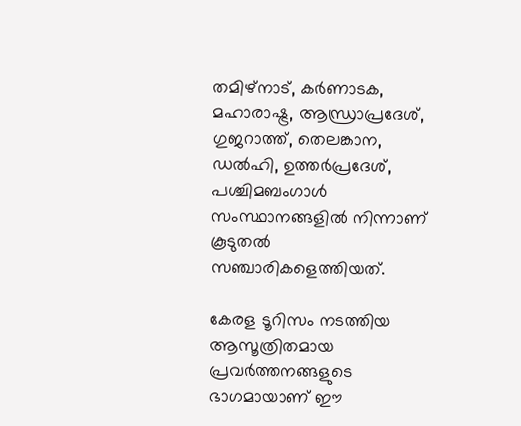തമിഴ്‌നാട്, കര്‍ണാടക, മഹാരാഷ്ട്ര, ആന്ധ്രാപ്രദേശ്, ഗുജറാത്ത്, തെലങ്കാന, ഡല്‍ഹി, ഉത്തര്‍പ്രദേശ്, പശ്ചിമബംഗാള്‍ സംസ്ഥാനങ്ങളില്‍ നിന്നാണ് കൂടുതല്‍ സഞ്ചാരികളെത്തിയത്.

കേരള ടൂറിസം നടത്തിയ ആസൂത്രിതമായ പ്രവര്‍ത്തനങ്ങളുടെ ഭാഗമായാണ് ഈ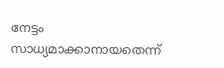നേട്ടം സാധ്യമാക്കാനായതെന്ന്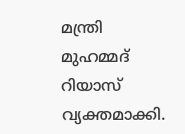മന്ത്രി മുഹമ്മദ് റിയാസ് വ്യക്തമാക്കി.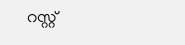റസ്റ്റ്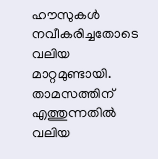ഹൗസുകള്‍ നവീകരിച്ചതോടെ വലിയ മാറ്റമുണ്ടായി. താമസത്തിന് എത്തുന്നതില്‍ വലിയ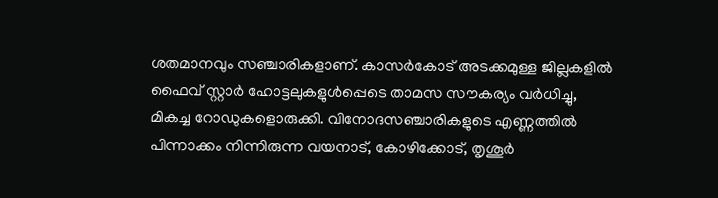ശതമാനവും സഞ്ചാരികളാണ്. കാസര്‍കോട് അടക്കമുള്ള ജില്ലകളില്‍ ഫൈവ് സ്റ്റാര്‍ ഹോട്ടലുകളുള്‍പ്പെടെ താമസ സൗകര്യം വര്‍ധിച്ചു, മികച്ച റോഡുകളൊരുക്കി. വിനോദസഞ്ചാരികളുടെ എണ്ണത്തില്‍ പിന്നാക്കം നിന്നിരുന്ന വയനാട്, കോഴിക്കോട്, തൃശൂര്‍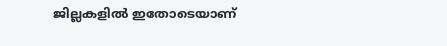ജില്ലകളില്‍ ഇതോടെയാണ്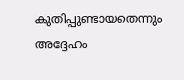കുതിപ്പുണ്ടായതെന്നും അദ്ദേഹം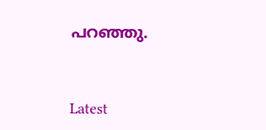പറഞ്ഞു.



Latest